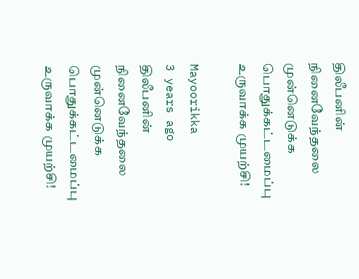திலீபனின் நினைவேந்தலை முன்னெடுக்க பொதுக்கட்டமைப்பு உருவாக்க முயற்சி!

Mayoorikka
3 years ago
திலீபனின் நினைவேந்தலை முன்னெடுக்க பொதுக்கட்டமைப்பு உருவாக்க முயற்சி!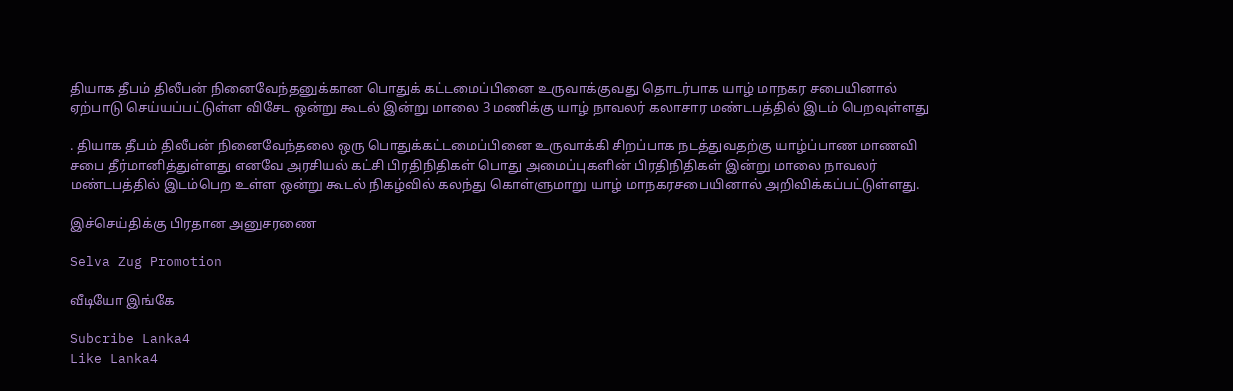தியாக தீபம் திலீபன் நினைவேந்தனுக்கான பொதுக் கட்டமைப்பினை உருவாக்குவது தொடர்பாக யாழ் மாநகர சபையினால் ஏற்பாடு செய்யப்பட்டுள்ள விசேட ஒன்று கூடல் இன்று மாலை 3 மணிக்கு யாழ் நாவலர் கலாசார மண்டபத்தில் இடம் பெறவுள்ளது

. தியாக தீபம் திலீபன் நினைவேந்தலை ஒரு பொதுக்கட்டமைப்பினை உருவாக்கி சிறப்பாக நடத்துவதற்கு யாழ்ப்பாண மாணவி சபை தீர்மானித்துள்ளது எனவே அரசியல் கட்சி பிரதிநிதிகள் பொது அமைப்புகளின் பிரதிநிதிகள் இன்று மாலை நாவலர் மண்டபத்தில் இடம்பெற உள்ள ஒன்று கூடல் நிகழ்வில் கலந்து கொள்ளுமாறு யாழ் மாநகரசபையினால் அறிவிக்கப்பட்டுள்ளது.

இச்செய்திக்கு பிரதான அனுசரணை

Selva Zug Promotion

வீடியோ இங்கே

Subcribe Lanka4
Like Lanka4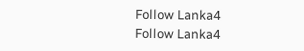Follow Lanka4
Follow Lanka4